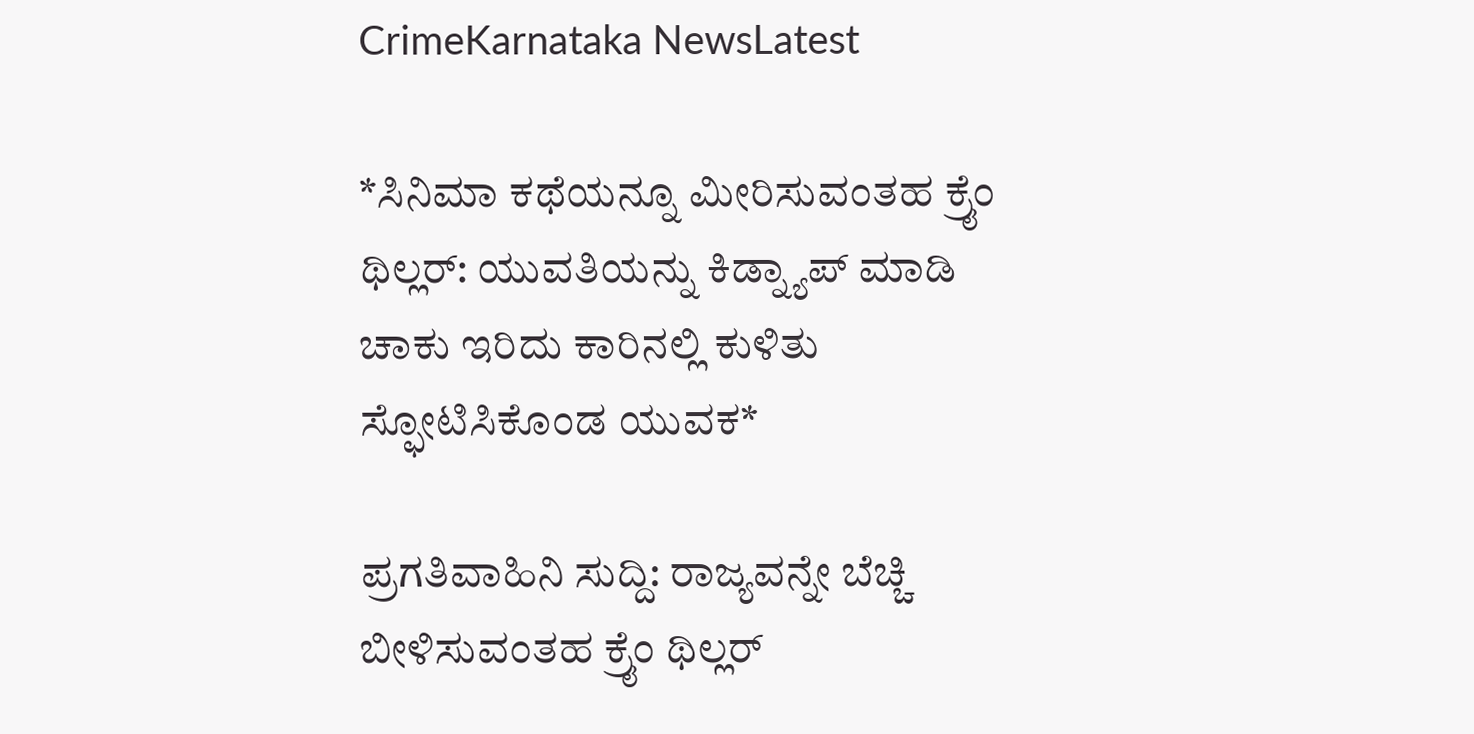CrimeKarnataka NewsLatest

*ಸಿನಿಮಾ ಕಥೆಯನ್ನೂ ಮೀರಿಸುವಂತಹ ಕ್ರೈಂ ಥಿಲ್ಲರ್: ಯುವತಿಯನ್ನು ಕಿಡ್ನ್ಯಾಪ್ ಮಾಡಿ ಚಾಕು ಇರಿದು ಕಾರಿನಲ್ಲಿ ಕುಳಿತು ಸ್ಫೋಟಿಸಿಕೊಂಡ ಯುವಕ*

ಪ್ರಗತಿವಾಹಿನಿ ಸುದ್ದಿ: ರಾಜ್ಯವನ್ನೇ ಬೆಚ್ಚಿ ಬೀಳಿಸುವಂತಹ ಕ್ರೈಂ ಥಿಲ್ಲರ್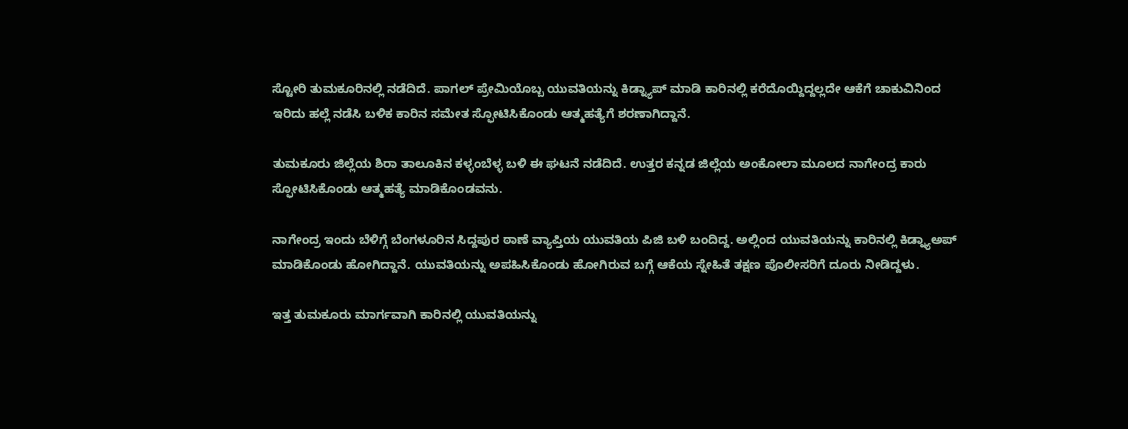ಸ್ಟೋರಿ ತುಮಕೂರಿನಲ್ಲಿ ನಡೆದಿದೆ. ಪಾಗಲ್ ಪ್ರೇಮಿಯೊಬ್ಬ ಯುವತಿಯನ್ನು ಕಿಡ್ನ್ಯಾಪ್ ಮಾಡಿ ಕಾರಿನಲ್ಲಿ ಕರೆದೊಯ್ದಿದ್ದಲ್ಲದೇ ಆಕೆಗೆ ಚಾಕುವಿನಿಂದ ಇರಿದು ಹಲ್ಲೆ ನಡೆಸಿ ಬಳಿಕ ಕಾರಿನ ಸಮೇತ ಸ್ಫೋಟಿಸಿಕೊಂಡು ಆತ್ಮಹತ್ಯೆಗೆ ಶರಣಾಗಿದ್ದಾನೆ.

ತುಮಕೂರು ಜಿಲ್ಲೆಯ ಶಿರಾ ತಾಲೂಕಿನ ಕಳ್ಳಂಬೆಳ್ಳ ಬಳಿ ಈ ಘಟನೆ ನಡೆದಿದೆ. ಉತ್ತರ ಕನ್ನಡ ಜಿಲ್ಲೆಯ ಅಂಕೋಲಾ ಮೂಲದ ನಾಗೇಂದ್ರ ಕಾರು ಸ್ಫೋಟಿಸಿಕೊಂಡು ಆತ್ಮಹತ್ಯೆ ಮಾಡಿಕೊಂಡವನು.

ನಾಗೇಂದ್ರ ಇಂದು ಬೆಳಿಗ್ಗೆ ಬೆಂಗಳೂರಿನ ಸಿದ್ದಪುರ ಠಾಣೆ ವ್ಯಾಪ್ತಿಯ ಯುವತಿಯ ಪಿಜಿ ಬಳಿ ಬಂದಿದ್ದ. ಅಲ್ಲಿಂದ ಯುವತಿಯನ್ನು ಕಾರಿನಲ್ಲಿ ಕಿಡ್ನ್ಯಾಅಪ್ ಮಾಡಿಕೊಂಡು ಹೋಗಿದ್ದಾನೆ. ಯುವತಿಯನ್ನು ಅಪಹಿಸಿಕೊಂಡು ಹೋಗಿರುವ ಬಗ್ಗೆ ಆಕೆಯ ಸ್ನೇಹಿತೆ ತಕ್ಷಣ ಪೊಲೀಸರಿಗೆ ದೂರು ನೀಡಿದ್ದಳು.

ಇತ್ತ ತುಮಕೂರು ಮಾರ್ಗವಾಗಿ ಕಾರಿನಲ್ಲಿ ಯುವತಿಯನ್ನು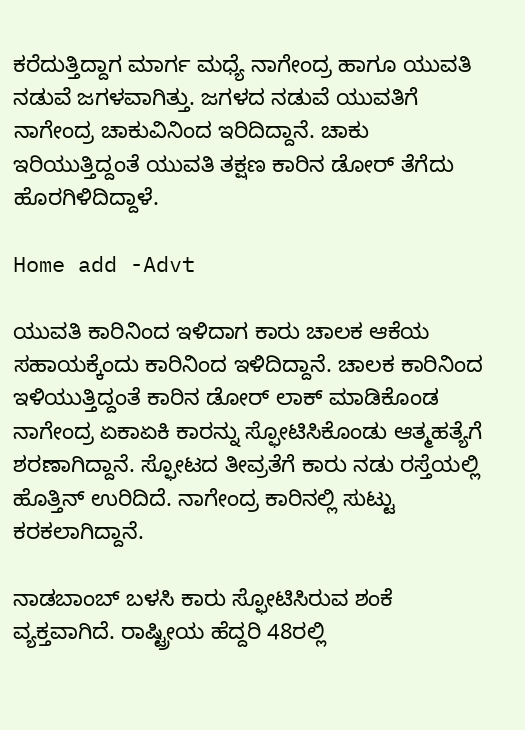ಕರೆದುತ್ತಿದ್ದಾಗ ಮಾರ್ಗ ಮಧ್ಯೆ ನಾಗೇಂದ್ರ ಹಾಗೂ ಯುವತಿ ನಡುವೆ ಜಗಳವಾಗಿತ್ತು. ಜಗಳದ ನಡುವೆ ಯುವತಿಗೆ ನಾಗೇಂದ್ರ ಚಾಕುವಿನಿಂದ ಇರಿದಿದ್ದಾನೆ. ಚಾಕು ಇರಿಯುತ್ತಿದ್ದಂತೆ ಯುವತಿ ತಕ್ಷಣ ಕಾರಿನ ಡೋರ್ ತೆಗೆದು ಹೊರಗಿಳಿದಿದ್ದಾಳೆ.

Home add -Advt

ಯುವತಿ ಕಾರಿನಿಂದ ಇಳಿದಾಗ ಕಾರು ಚಾಲಕ ಆಕೆಯ ಸಹಾಯಕ್ಕೆಂದು ಕಾರಿನಿಂದ ಇಳಿದಿದ್ದಾನೆ. ಚಾಲಕ ಕಾರಿನಿಂದ ಇಳಿಯುತ್ತಿದ್ದಂತೆ ಕಾರಿನ ಡೋರ್ ಲಾಕ್ ಮಾಡಿಕೊಂಡ ನಾಗೇಂದ್ರ ಏಕಾಏಕಿ ಕಾರನ್ನು ಸ್ಫೋಟಿಸಿಕೊಂಡು ಆತ್ಮಹತ್ಯೆಗೆ ಶರಣಾಗಿದ್ದಾನೆ. ಸ್ಫೋಟದ ತೀವ್ರತೆಗೆ ಕಾರು ನಡು ರಸ್ತೆಯಲ್ಲಿ ಹೊತ್ತಿನ್ ಉರಿದಿದೆ. ನಾಗೇಂದ್ರ ಕಾರಿನಲ್ಲಿ ಸುಟ್ಟು ಕರಕಲಾಗಿದ್ದಾನೆ.

ನಾಡಬಾಂಬ್ ಬಳಸಿ ಕಾರು ಸ್ಫೋಟಿಸಿರುವ ಶಂಕೆ ವ್ಯಕ್ತವಾಗಿದೆ. ರಾಷ್ಟ್ರೀಯ ಹೆದ್ದರಿ 48ರಲ್ಲಿ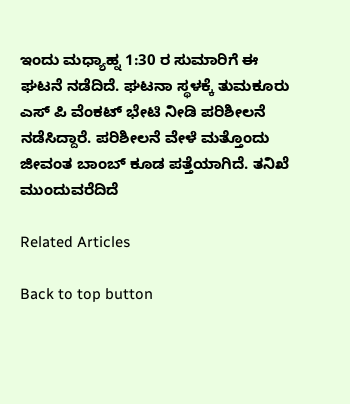ಇಂದು ಮಧ್ಯಾಹ್ನ 1:30 ರ ಸುಮಾರಿಗೆ ಈ ಘಟನೆ ನಡೆದಿದೆ. ಘಟನಾ ಸ್ಥಳಕ್ಕೆ ತುಮಕೂರು ಎಸ್ ಪಿ ವೆಂಕಟ್ ಭೇಟಿ ನೀಡಿ ಪರಿಶೀಲನೆ ನಡೆಸಿದ್ದಾರೆ. ಪರಿಶೀಲನೆ ವೇಳೆ ಮತ್ತೊಂದು ಜೀವಂತ ಬಾಂಬ್ ಕೂಡ ಪತ್ತೆಯಾಗಿದೆ. ತನಿಖೆ ಮುಂದುವರೆದಿದೆ

Related Articles

Back to top button